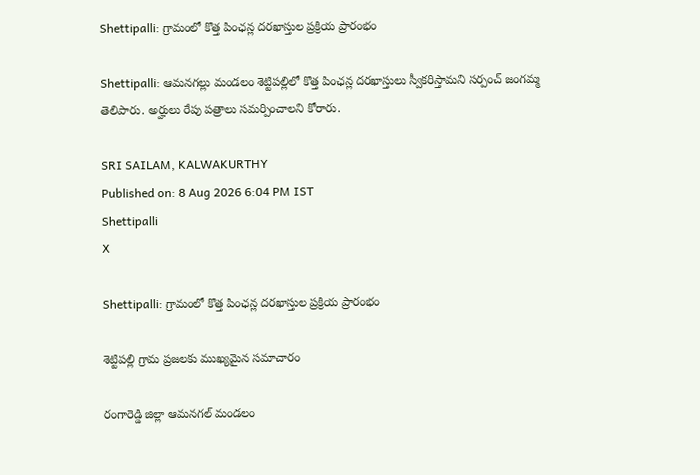Shettipalli: గ్రామంలో కొత్త పింఛన్ల దరఖాస్తుల ప్రక్రియ ప్రారంభం

Shettipalli: ఆమనగల్లు మండలం శెట్టిపల్లిలో కొత్త పింఛన్ల దరఖాస్తులు స్వీకరిస్తామని సర్పంచ్ జంగమ్మ తెలిపారు. అర్హులు రేపు పత్రాలు సమర్పించాలని కోరారు.

SRI SAILAM, KALWAKURTHY
Published on: 8 Aug 2026 6:04 PM IST
Shettipalli
X

Shettipalli: గ్రామంలో కొత్త పింఛన్ల దరఖాస్తుల ప్రక్రియ ప్రారంభం

శెట్టిపల్లి గ్రామ ప్రజలకు ముఖ్యమైన సమాచారం

రంగారెడ్డి జిల్లా ఆమనగల్ మండలం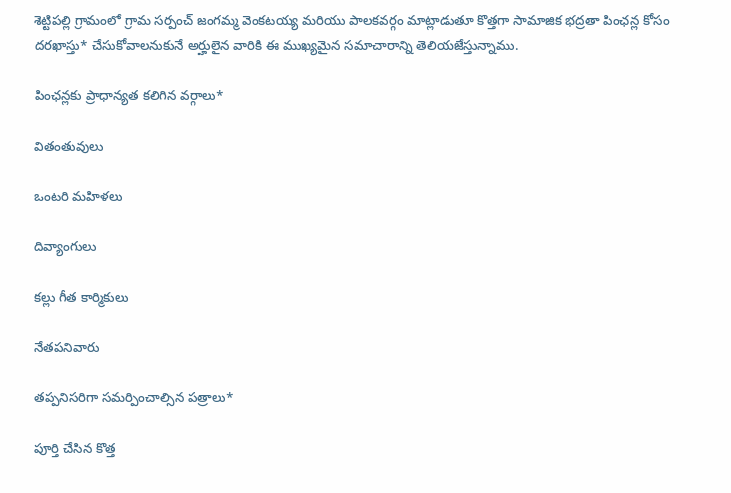శెట్టిపల్లి గ్రామంలో గ్రామ సర్పంచ్ జంగమ్మ వెంకటయ్య మరియు పాలకవర్గం మాట్లాడుతూ కొత్తగా సామాజిక భద్రతా పింఛన్ల కోసం దరఖాస్తు* చేసుకోవాలనుకునే అర్హులైన వారికి ఈ ముఖ్యమైన సమాచారాన్ని తెలియజేస్తున్నాము.

పింఛన్లకు ప్రాధాన్యత కలిగిన వర్గాలు*

వితంతువులు

ఒంటరి మహిళలు

దివ్యాంగులు

కల్లు గీత కార్మికులు

నేతపనివారు

తప్పనిసరిగా సమర్పించాల్సిన పత్రాలు*

పూర్తి చేసిన కొత్త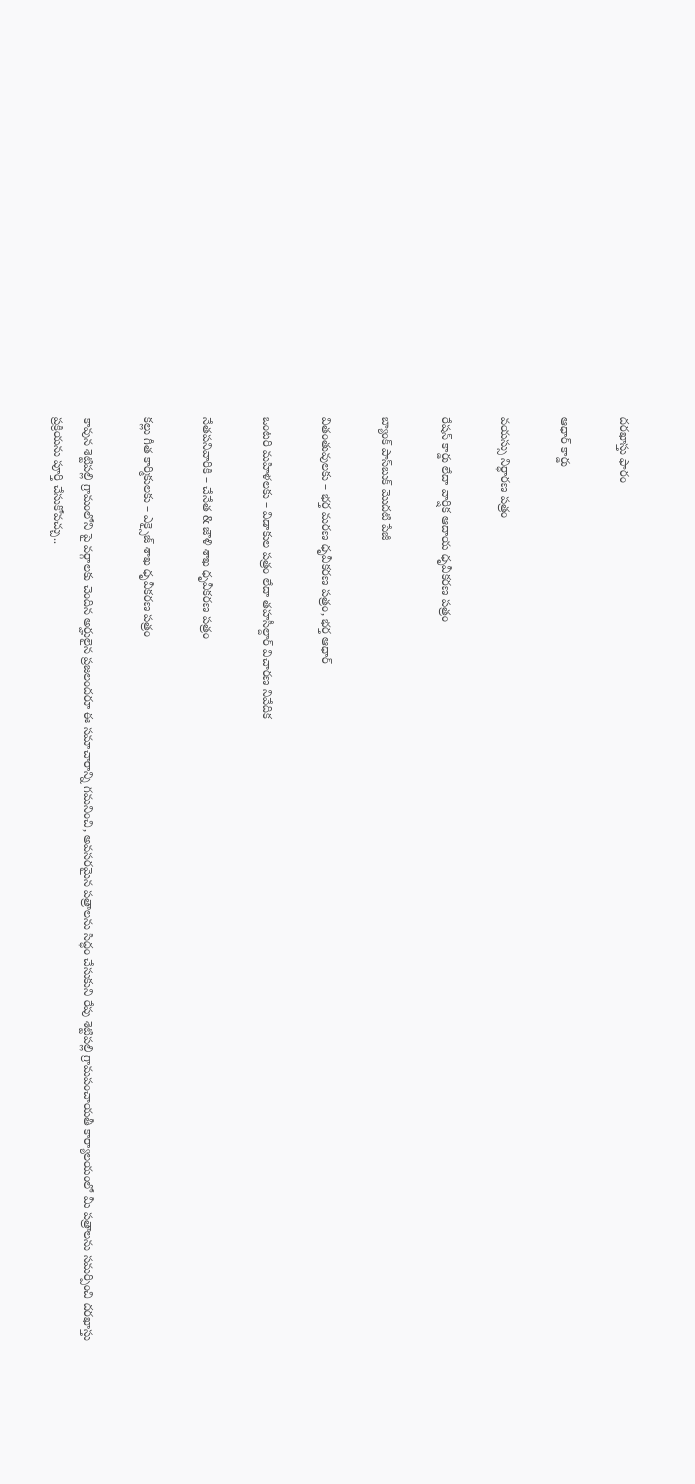దరఖాస్తు ఫారం

ఆధార్ కార్డు

వయస్సు నిర్ధారణ పత్రం

రేషన్ కార్డు లేదా వార్షిక ఆదాయ ధృవీకరణ పత్రం

బ్యాంక్ పాస్‌బుక్ మొదటి పేజీ

వితంతువులకు – భర్త మరణ ధృవీకరణ పత్రం, భర్త ఆధార్

ఒంటరి మహిళలకు – విడాకుల పత్రం లేదా తహసీల్దార్ విచారణ నివేదిక

నేతపనివారికి – చేనేత & జౌళి శాఖ ధృవీకరణ పత్రం

కల్లు గీత కార్మికులకు – ఎక్సైజ్ శాఖ ధృవీకరణ పత్రం

కావున శెట్టిపల్లి గ్రామంలోని పై వర్గాలకు చెందిన అర్హులైన ప్రజలందరూ ఈ సమాచారాన్ని గమనించి, అవసరమైన పత్రాలను సిద్ధం చేసుకుని రేపు శెట్టిపల్లి గ్రామపంచాయతీ కార్యాలయంలో మీ పత్రాలను సమర్పించి దరఖాస్తు ప్రక్రియను పూర్తి చేసుకోవచ్చు..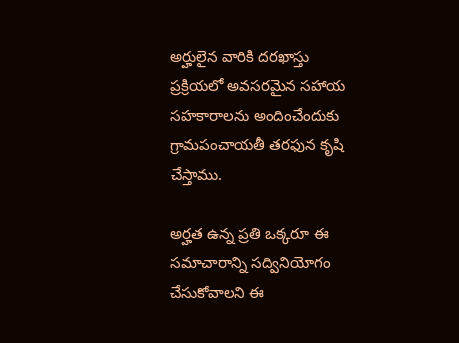అర్హులైన వారికి దరఖాస్తు ప్రక్రియలో అవసరమైన సహాయ సహకారాలను అందించేందుకు గ్రామపంచాయతీ తరఫున కృషి చేస్తాము.

అర్హత ఉన్న ప్రతి ఒక్కరూ ఈ సమాచారాన్ని సద్వినియోగం చేసుకోవాలని ఈ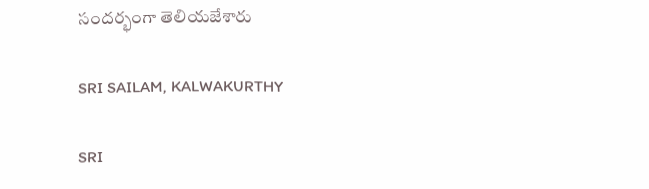సందర్భంగా తెలియజేశారు

SRI SAILAM, KALWAKURTHY

SRI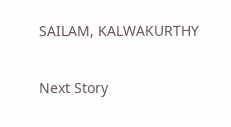SAILAM, KALWAKURTHY

Next Story